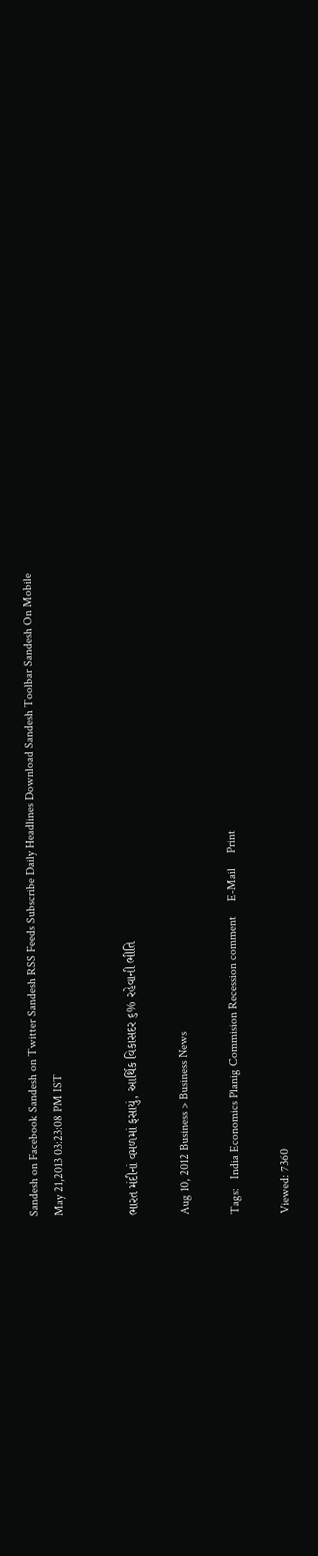Sandesh on Facebook Sandesh on Twitter Sandesh RSS Feeds Subscribe Daily Headlines Download Sandesh Toolbar Sandesh On Mobile
May 21,2013 03:23:08 PM IST


ભારત મંદીનાં વમળમાં ફસાયું, આર્થિક વિકાસદર ૬% રહેવાની ભીતિ

Aug 10, 2012 Business > Business News

Tags:   India Economics Planig Commision Recession comment     E-Mail     Print

Viewed: 7360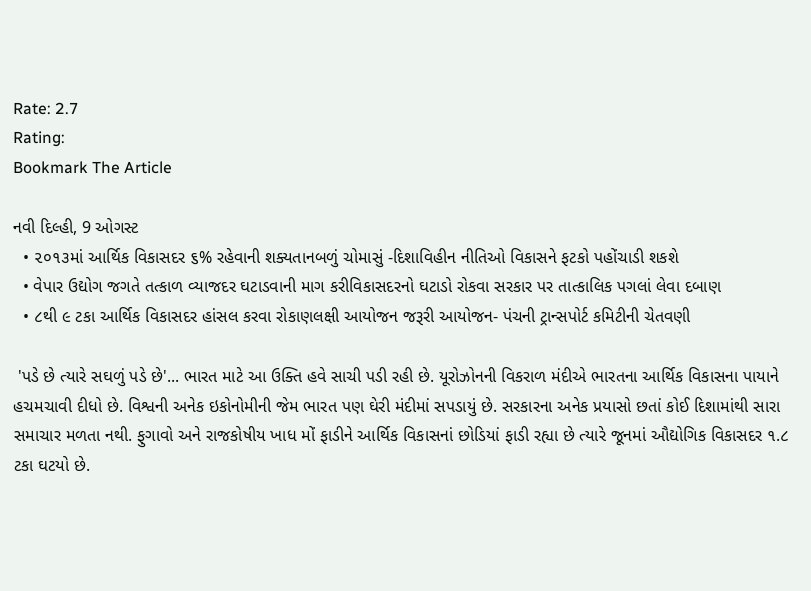Rate: 2.7
Rating:
Bookmark The Article

નવી દિલ્હી, 9 ઓગસ્ટ
  • ૨૦૧૩માં આર્થિક વિકાસદર ૬% રહેવાની શક્યતાનબળું ચોમાસું -દિશાવિહીન નીતિઓ વિકાસને ફટકો પહોંચાડી શકશે
  • વેપાર ઉદ્યોગ જગતે તત્કાળ વ્યાજદર ઘટાડવાની માગ કરીવિકાસદરનો ઘટાડો રોકવા સરકાર પર તાત્કાલિક પગલાં લેવા દબાણ
  • ૮થી ૯ ટકા આર્થિક વિકાસદર હાંસલ કરવા રોકાણલક્ષી આયોજન જરૂરી આયોજન- પંચની ટ્રાન્સપોર્ટ કમિટીની ચેતવણી

 'પડે છે ત્યારે સઘળું પડે છે'... ભારત માટે આ ઉક્તિ હવે સાચી પડી રહી છે. યૂરોઝોનની વિકરાળ મંદીએ ભારતના આર્થિક વિકાસના પાયાને હચમચાવી દીધો છે. વિશ્વની અનેક ઇકોનોમીની જેમ ભારત પણ ઘેરી મંદીમાં સપડાયું છે. સરકારના અનેક પ્રયાસો છતાં કોઈ દિશામાંથી સારા સમાચાર મળતા નથી. ફુગાવો અને રાજકોષીય ખાધ મોં ફાડીને આર્થિક વિકાસનાં છોડિયાં ફાડી રહ્યા છે ત્યારે જૂનમાં ઔદ્યોગિક વિકાસદર ૧.૮ ટકા ઘટયો છે.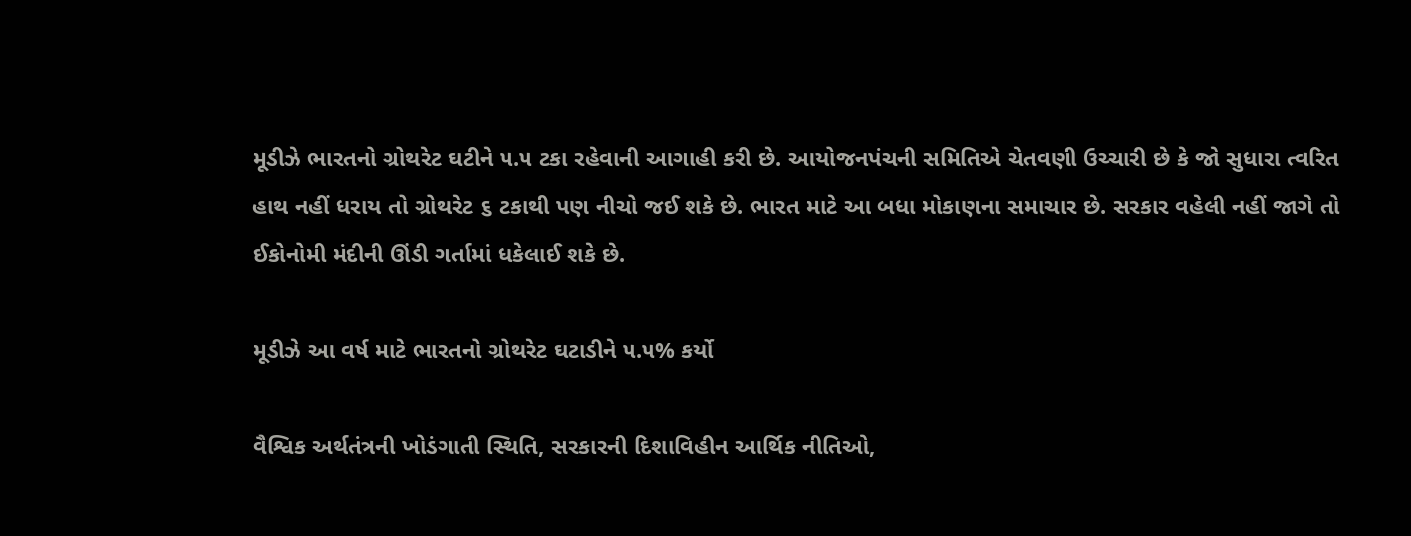મૂડીઝે ભારતનો ગ્રોથરેટ ઘટીને ૫.૫ ટકા રહેવાની આગાહી કરી છે. આયોજનપંચની સમિતિએ ચેતવણી ઉચ્ચારી છે કે જો સુધારા ત્વરિત હાથ નહીં ધરાય તો ગ્રોથરેટ ૬ ટકાથી પણ નીચો જઈ શકે છે. ભારત માટે આ બધા મોકાણના સમાચાર છે. સરકાર વહેલી નહીં જાગે તો ઈકોનોમી મંદીની ઊંડી ગર્તામાં ધકેલાઈ શકે છે.

મૂડીઝે આ વર્ષ માટે ભારતનો ગ્રોથરેટ ઘટાડીને ૫.૫% કર્યો

વૈશ્વિક અર્થતંત્રની ખોડંગાતી સ્થિતિ, સરકારની દિશાવિહીન આર્થિક નીતિઓ,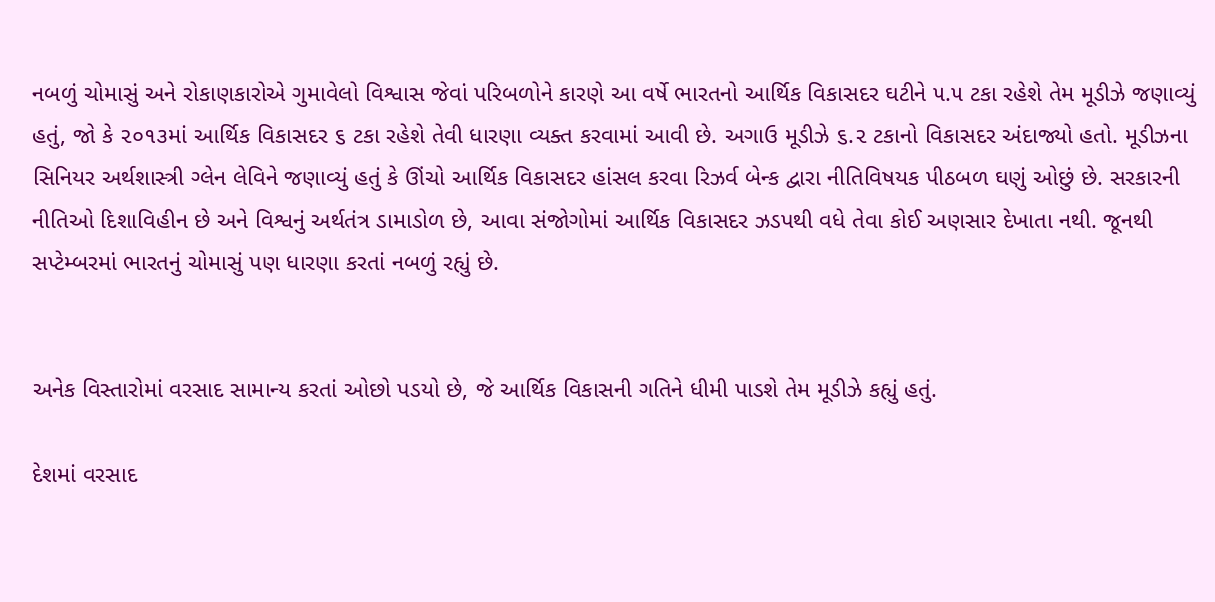નબળું ચોમાસું અને રોકાણકારોએ ગુમાવેલો વિશ્વાસ જેવાં પરિબળોને કારણે આ વર્ષે ભારતનો આર્થિક વિકાસદર ઘટીને ૫.૫ ટકા રહેશે તેમ મૂડીઝે જણાવ્યું હતું, જો કે ૨૦૧૩માં આર્થિક વિકાસદર ૬ ટકા રહેશે તેવી ધારણા વ્યક્ત કરવામાં આવી છે. અગાઉ મૂડીઝે ૬.૨ ટકાનો વિકાસદર અંદાજ્યો હતો. મૂડીઝના સિનિયર અર્થશાસ્ત્રી ગ્લેન લેવિને જણાવ્યું હતું કે ઊંચો આર્થિક વિકાસદર હાંસલ કરવા રિઝર્વ બેન્ક દ્વારા નીતિવિષયક પીઠબળ ઘણું ઓછું છે. સરકારની નીતિઓ દિશાવિહીન છે અને વિશ્વનું અર્થતંત્ર ડામાડોળ છે, આવા સંજોગોમાં આર્થિક વિકાસદર ઝડપથી વધે તેવા કોઈ અણસાર દેખાતા નથી. જૂનથી સપ્ટેમ્બરમાં ભારતનું ચોમાસું પણ ધારણા કરતાં નબળું રહ્યું છે.


અનેક વિસ્તારોમાં વરસાદ સામાન્ય કરતાં ઓછો પડયો છે, જે આર્થિક વિકાસની ગતિને ધીમી પાડશે તેમ મૂડીઝે કહ્યું હતું.

દેશમાં વરસાદ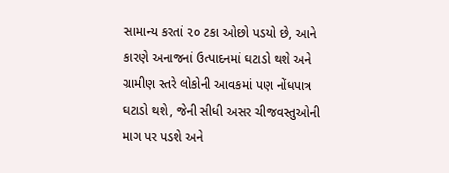સામાન્ય કરતાં ૨૦ ટકા ઓછો પડયો છે, આને કારણે અનાજનાં ઉત્પાદનમાં ઘટાડો થશે અને ગ્રામીણ સ્તરે લોકોની આવકમાં પણ નોંધપાત્ર ઘટાડો થશે, જેની સીધી અસર ચીજવસ્તુઓની માગ પર પડશે અને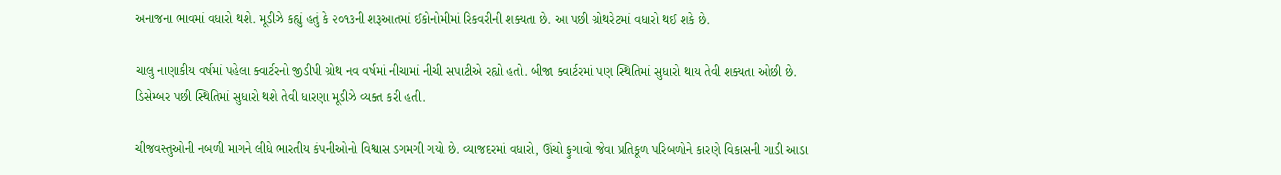અનાજના ભાવમાં વધારો થશે. મૂડીઝે કહ્યું હતું કે ૨૦૧૩ની શરૂઆતમાં ઈકોનોમીમાં રિકવરીની શક્યતા છે. આ પછી ગ્રોથરેટમાં વધારો થઈ શકે છે.

ચાલુ નાણાકીય વર્ષમાં પહેલા ક્વાર્ટરનો જીડીપી ગ્રોથ નવ વર્ષમાં નીચામાં નીચી સપાટીએ રહ્યો હતો. બીજા ક્વાર્ટરમાં પણ સ્થિતિમાં સુધારો થાય તેવી શક્યતા ઓછી છે. ડિસેમ્બર પછી સ્થિતિમાં સુધારો થશે તેવી ધારણા મૂડીઝે વ્યક્ત કરી હતી.

ચીજવસ્તુઓની નબળી માગને લીધે ભારતીય કંપનીઓનો વિશ્વાસ ડગમગી ગયો છે. વ્યાજદરમાં વધારો, ઊંચો ફુગાવો જેવા પ્રતિકૂળ પરિબળોને કારણે વિકાસની ગાડી આડા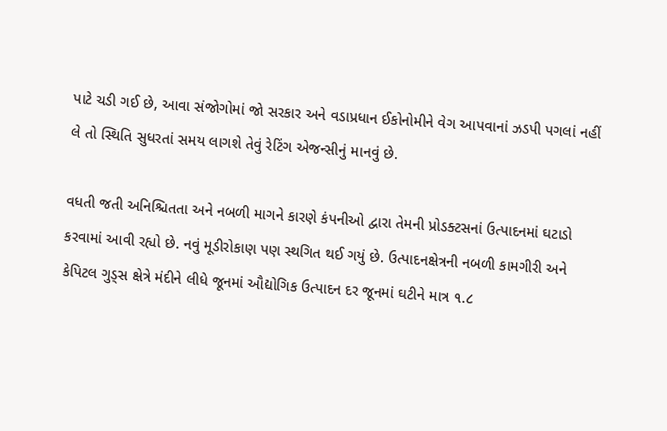પાટે ચડી ગઈ છે, આવા સંજોગોમાં જો સરકાર અને વડાપ્રધાન ઈકોનોમીને વેગ આપવાનાં ઝડપી પગલાં નહીં લે તો સ્થિતિ સુધરતાં સમય લાગશે તેવું રેટિંગ એજન્સીનું માનવું છે.

વધતી જતી અનિશ્ચિતતા અને નબળી માગને કારણે કંપનીઓ દ્વારા તેમની પ્રોડક્ટસનાં ઉત્પાદનમાં ઘટાડો કરવામાં આવી રહ્યો છે. નવું મૂડીરોકાણ પણ સ્થગિત થઈ ગયું છે. ઉત્પાદનક્ષેત્રની નબળી કામગીરી અને કેપિટલ ગુડ્સ ક્ષેત્રે મંદીને લીધે જૂનમાં ઔદ્યોગિક ઉત્પાદન દર જૂનમાં ઘટીને માત્ર ૧.૮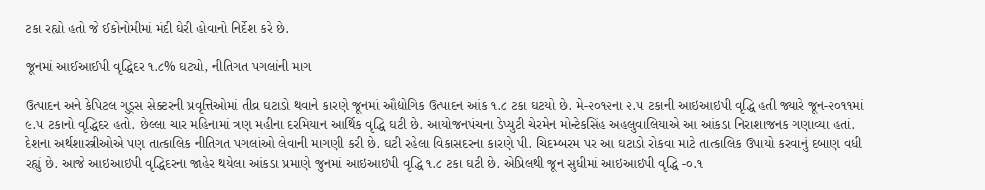ટકા રહ્યો હતો જે ઈકોનોમીમાં મંદી ઘેરી હોવાનો નિર્દેશ કરે છે.

જૂનમાં આઈઆઈપી વૃદ્ધિદર ૧.૮% ઘટ્યો, નીતિગત પગલાંની માગ

ઉત્પાદન અને કેપિટલ ગુડ્સ સેક્ટરની પ્રવૃત્તિઓમાં તીવ્ર ઘટાડો થવાને કારણે જૂનમાં ઔદ્યોગિક ઉત્પાદન આંક ૧.૮ ટકા ઘટયો છે. મે-૨૦૧૨ના ૨.૫ ટકાની આઇઆઇપી વૃદ્ધિ હતી જ્યારે જૂન-૨૦૧૧માં ૯.૫ ટકાનો વૃદ્ધિદર હતો. છેલ્લા ચાર મહિનામાં ત્રણ મહીના દરમિયાન આર્થિક વૃદ્ધિ ઘટી છે. આયોજનપંચના ડેપ્યુટી ચેરમેન મોન્ટેકસિંહ અહલુવાલિયાએ આ આંકડા નિરાશાજનક ગણાવ્યા હતાં. દેશના અર્થશાસ્ત્રીઓએ પણ તાત્કાલિક નીતિગત પગલાંઓ લેવાની માગણી કરી છે. ઘટી રહેલા વિકાસદરના કારણે પી. ચિદમ્બરમ પર આ ઘટાડો રોકવા માટે તાત્કાલિક ઉપાયો કરવાનું દબાણ વધી રહ્યું છે. આજે આઇઆઇપી વૃદ્ધિદરના જાહેર થયેલા આંકડા પ્રમાણે જુનમાં આઇઆઇપી વૃદ્ધિ ૧.૮ ટકા ઘટી છે. એપ્રિલથી જૂન સુધીમાં આઇઆઇપી વૃદ્ધિ -૦.૧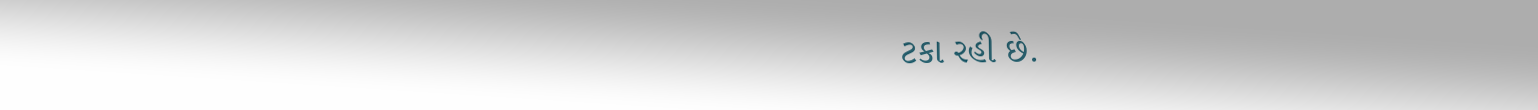ટકા રહી છે.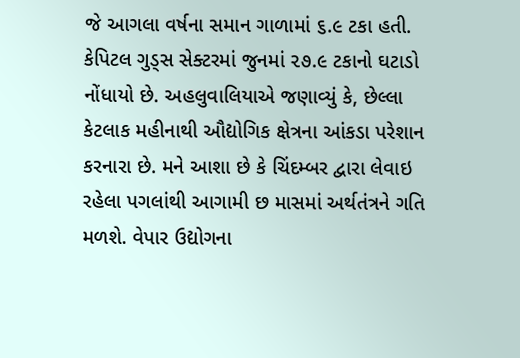જે આગલા વર્ષના સમાન ગાળામાં ૬.૯ ટકા હતી. કેપિટલ ગુડ્સ સેક્ટરમાં જુનમાં ૨૭.૯ ટકાનો ઘટાડો નોંધાયો છે. અહલુવાલિયાએ જણાવ્યું કે, છેલ્લા કેટલાક મહીનાથી ઔદ્યોગિક ક્ષેત્રના આંકડા પરેશાન કરનારા છે. મને આશા છે કે ચિંદમ્બર દ્વારા લેવાઇ રહેલા પગલાંથી આગામી છ માસમાં અર્થતંત્રને ગતિ મળશે. વેપાર ઉદ્યોગના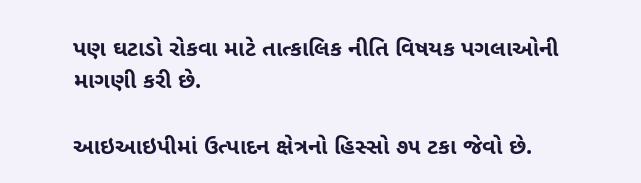પણ ઘટાડો રોકવા માટે તાત્કાલિક નીતિ વિષયક પગલાઓની માગણી કરી છે.

આઇઆઇપીમાં ઉત્પાદન ક્ષેત્રનો હિસ્સો ૭૫ ટકા જેવો છે.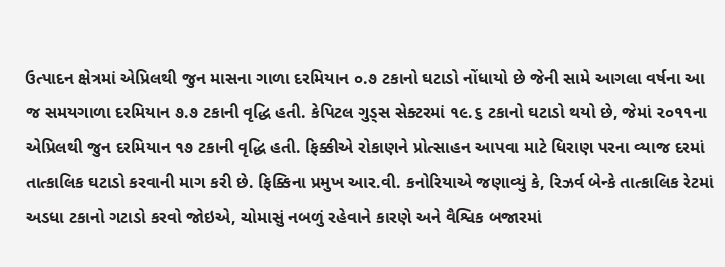ઉત્પાદન ક્ષેત્રમાં એપ્રિલથી જુન માસના ગાળા દરમિયાન ૦.૭ ટકાનો ઘટાડો નોંધાયો છે જેની સામે આગલા વર્ષના આ જ સમયગાળા દરમિયાન ૭.૭ ટકાની વૃદ્ધિ હતી. કેપિટલ ગુડ્સ સેક્ટરમાં ૧૯.૬ ટકાનો ઘટાડો થયો છે, જેમાં ૨૦૧૧ના એપ્રિલથી જુન દરમિયાન ૧૭ ટકાની વૃદ્ધિ હતી. ફિક્કીએ રોકાણને પ્રોત્સાહન આપવા માટે ધિરાણ પરના વ્યાજ દરમાં તાત્કાલિક ઘટાડો કરવાની માગ કરી છે. ફિક્કિના પ્રમુખ આર.વી. કનોરિયાએ જણાવ્યું કે, રિઝર્વ બેન્કે તાત્કાલિક રેટમાં અડધા ટકાનો ગટાડો કરવો જોઇએ, ચોમાસું નબળું રહેવાને કારણે અને વૈશ્વિક બજારમાં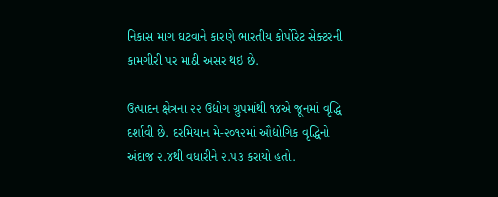નિકાસ માગ ઘટવાને કારણે ભારતીય કોર્પોરેટ સેક્ટરની કામગીરી પર માઠી અસર થઇ છે.

ઉત્પાદન ક્ષેત્રના ૨૨ ઉદ્યોગ ગ્રુપમાંથી ૧૪એ જૂનમાં વૃદ્ધિ દર્શાવી છે. દરમિયાન મે-૨૦૧૨માં ઔદ્યોગિક વૃદ્ધિનો અંદાજ ૨.૪થી વધારીને ૨.૫૩ કરાયો હતો.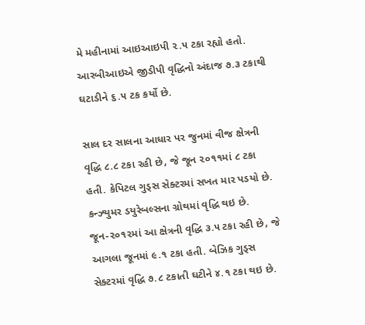મે મહીનામાં આઇઆઇપી ૨.૫ ટકા રહ્યો હતો. આરબીઆઇએ જીડીપી વૃદ્ધિનો અંદાજ ૭.૩ ટકાથી ઘટાડીને ૬.૫ ટક કર્યો છે.

સાલ દર સાલના આધાર પર જુનમાં વીજ ક્ષેત્રની વૃદ્ધિ ૮.૮ ટકા રહી છે, જે જૂન ૨૦૧૧માં ૮ ટકા હતી. કેપિટલ ગુડ્સ સેક્ટરમાં સખત માર પડયો છે. કન્ઝ્યુમર ડયુરેબલ્સના ગ્રોથમાં વૃદ્ધિ થઇ છે. જૂન-૨૦૧૨માં આ ક્ષેત્રની વૃદ્ધિ ૩.૫ ટકા રહી છે, જે આગલા જૂનમાં ૯.૧ ટકા હતી. બેઝિક ગુડ્સ સેક્ટરમાં વૃદ્ધિ ૭.૮ ટકાતી ઘટીને ૪.૧ ટકા થઇ છે.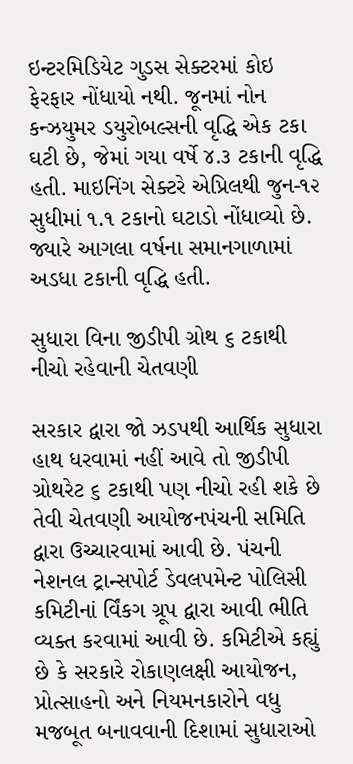ઇન્ટરમિડિયેટ ગુડસ સેક્ટરમાં કોઇ ફેરફાર નોંધાયો નથી. જૂનમાં નોન કન્ઝયુમર ડયુરોબલ્સની વૃદ્ધિ એક ટકા ઘટી છે, જેમાં ગયા વર્ષે ૪.૩ ટકાની વૃદ્ધિ હતી. માઇનિંગ સેક્ટરે એપ્રિલથી જુન-૧૨ સુધીમાં ૧.૧ ટકાનો ઘટાડો નોંધાવ્યો છે. જ્યારે આગલા વર્ષના સમાનગાળામાં અડધા ટકાની વૃદ્ધિ હતી.

સુધારા વિના જીડીપી ગ્રોથ ૬ ટકાથી નીચો રહેવાની ચેતવણી

સરકાર દ્વારા જો ઝડપથી આર્થિક સુધારા હાથ ધરવામાં નહીં આવે તો જીડીપી ગ્રોથરેટ ૬ ટકાથી પણ નીચો રહી શકે છે તેવી ચેતવણી આયોજનપંચની સમિતિ દ્વારા ઉચ્ચારવામાં આવી છે. પંચની નેશનલ ટ્રાન્સપોર્ટ ડેવલપમેન્ટ પોલિસી કમિટીનાં ર્વિંકગ ગ્રૂપ દ્વારા આવી ભીતિ વ્યક્ત કરવામાં આવી છે. કમિટીએ કહ્યું છે કે સરકારે રોકાણલક્ષી આયોજન, પ્રોત્સાહનો અને નિયમનકારોને વધુ મજબૂત બનાવવાની દિશામાં સુધારાઓ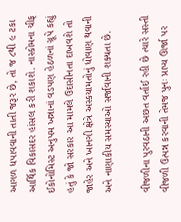આગળ ધપાવવાની તાતી જરૂર છે, તો જ ૮થી ૯ ટકા આર્થિક વિકાસદર હાંસલ કરી શકાશે. નાસ્કોમના ચીફ ઈકોનોમિસ્ટ અનુપમ ખન્નાનાં વડપણ હેઠળનાં ગ્રૂપે કહ્યું હતું કે જો સરકાર આ મામલે ઉદાસીનતા દાખવશે તો જાહેર અને ખાનગી ક્ષેત્રે અસ્કયામતોનું ધોવાણ થવાની અને નાણાકીય સમસ્યાઓ સર્જાવાની શક્યતા છે.

વીજળીના પુરવઠાની અછત વર્તાઈ રહી છે ત્યારે સસ્તી વીજળી ઉત્પન્ન કરવાની તેમજ પુનઃ પ્રાપ્ય ઊર્જા પર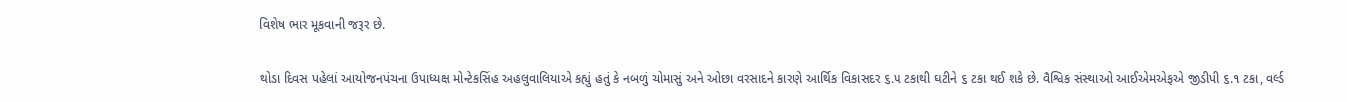વિશેષ ભાર મૂકવાની જરૂર છે.

થોડા દિવસ પહેલાં આયોજનપંચના ઉપાધ્યક્ષ મોન્ટેકસિંહ અહલુવાલિયાએ કહ્યું હતું કે નબળું ચોમાસું અને ઓછા વરસાદને કારણે આર્થિક વિકાસદર ૬.૫ ટકાથી ઘટીને ૬ ટકા થઈ શકે છે. વૈશ્વિક સંસ્થાઓ આઈએમએફએ જીડીપી ૬.૧ ટકા, વર્લ્ડ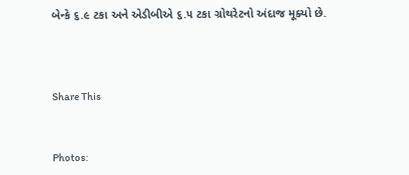બેન્કે ૬.૯ ટકા અને એડીબીએ ૬.૫ ટકા ગ્રોથરેટનો અંદાજ મૂક્યો છે.



Share This


Photos: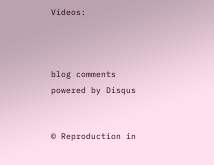Videos:



blog comments powered by Disqus


© Reproduction in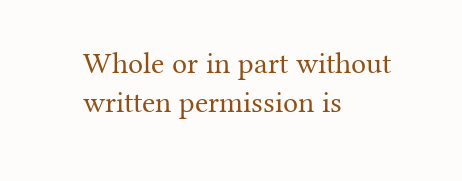Whole or in part without written permission is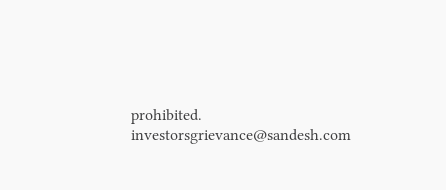prohibited.
investorsgrievance@sandesh.com